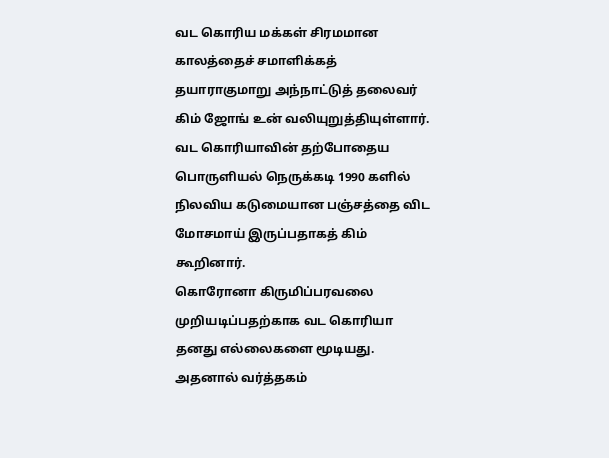வட கொரிய மக்கள் சிரமமான காலத்தைச் சமாளிக்கத் தயாராகுமாறு அந்நாட்டுத் தலைவர் கிம் ஜோங் உன் வலியுறுத்தியுள்ளார்.
வட கொரியாவின் தற்போதைய பொருளியல் நெருக்கடி 1990 களில் நிலவிய கடுமையான பஞ்சத்தை விட மோசமாய் இருப்பதாகத் கிம் கூறினார்.
கொரோனா கிருமிப்பரவலை முறியடிப்பதற்காக வட கொரியா தனது எல்லைகளை மூடியது. அதனால் வர்த்தகம்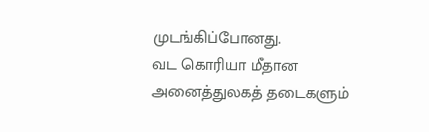முடங்கிப்போனது.
வட கொரியா மீதான அனைத்துலகத் தடைகளும்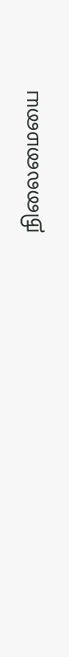நிலைமையை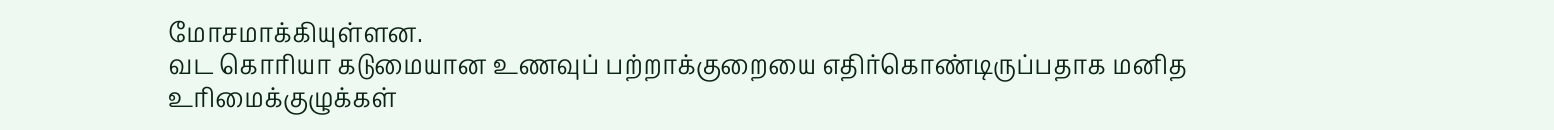மோசமாக்கியுள்ளன.
வட கொரியா கடுமையான உணவுப் பற்றாக்குறையை எதிர்கொண்டிருப்பதாக மனித உரிமைக்குழுக்கள்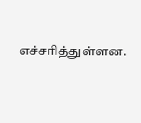எச்சரித்துள்ளன.